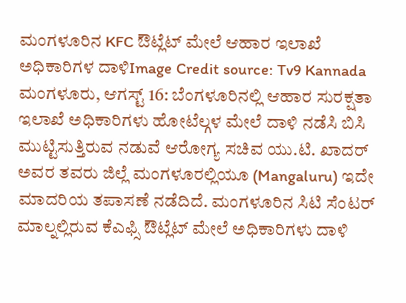ಮಂಗಳೂರಿನ KFC ಔಟ್ಲೆಟ್ ಮೇಲೆ ಆಹಾರ ಇಲಾಖೆ ಅಧಿಕಾರಿಗಳ ದಾಳಿImage Credit source: Tv9 Kannada
ಮಂಗಳೂರು, ಆಗಸ್ಟ್ 16: ಬೆಂಗಳೂರಿನಲ್ಲಿ ಆಹಾರ ಸುರಕ್ಷತಾ ಇಲಾಖೆ ಅಧಿಕಾರಿಗಳು ಹೋಟೆಲ್ಗಳ ಮೇಲೆ ದಾಳಿ ನಡೆಸಿ ಬಿಸಿ ಮುಟ್ಟಿಸುತ್ತಿರುವ ನಡುವೆ ಆರೋಗ್ಯ ಸಚಿವ ಯು.ಟಿ. ಖಾದರ್ ಅವರ ತವರು ಜಿಲ್ಲೆ ಮಂಗಳೂರಲ್ಲಿಯೂ (Mangaluru) ಇದೇ ಮಾದರಿಯ ತಪಾಸಣೆ ನಡೆದಿದೆ. ಮಂಗಳೂರಿನ ಸಿಟಿ ಸೆಂಟರ್ ಮಾಲ್ನಲ್ಲಿರುವ ಕೆಎಫ್ಸಿ ಔಟ್ಲೆಟ್ ಮೇಲೆ ಅಧಿಕಾರಿಗಳು ದಾಳಿ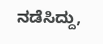ನಡೆಸಿದ್ದು,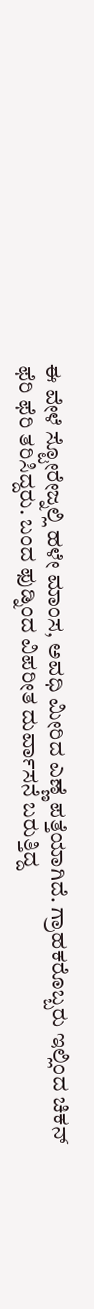ಈ ವೇಳೆ ಸ್ಟೋರೇಜ್ನಲ್ಲಿ ಹಳೇ ಮಾಂಸ, ಅವಧಿ ಮೀರಿದ ಎಣ್ಣೆ ಪತ್ತೆಯಾಗಿದೆ. ಗ್ರಾಹಕರೊಬ್ಬರು ಇಲ್ಲಿಂದ ಚಿಕನ್ ಫೆರಿ ಫೆರಿ ತರಿಸಿದ್ದರು. ಬಂದ ಫುಡ್ನಿಂದ ವಿಪರೀತ ದುರ್ವಾಸನೆ ಬರುತ್ತಿದ್ದ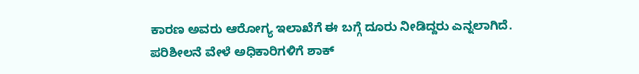ಕಾರಣ ಅವರು ಆರೋಗ್ಯ ಇಲಾಖೆಗೆ ಈ ಬಗ್ಗೆ ದೂರು ನೀಡಿದ್ದರು ಎನ್ನಲಾಗಿದೆ.
ಪರಿಶೀಲನೆ ವೇಳೆ ಅಧಿಕಾರಿಗಳಿಗೆ ಶಾಕ್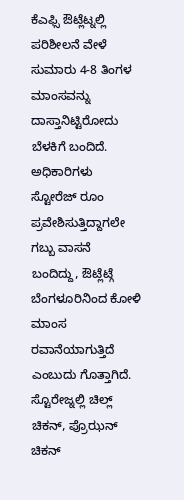ಕೆಎಫ್ಸಿ ಔಟ್ಲೆಟ್ನಲ್ಲಿ ಪರಿಶೀಲನೆ ವೇಳೆ ಸುಮಾರು 4-8 ತಿಂಗಳ ಮಾಂಸವನ್ನು ದಾಸ್ತಾನಿಟ್ಟಿರೋದು ಬೆಳಕಿಗೆ ಬಂದಿದೆ. ಅಧಿಕಾರಿಗಳು ಸ್ಟೋರೆಜ್ ರೂಂ ಪ್ರವೇಶಿಸುತ್ತಿದ್ದಾಗಲೇ ಗಬ್ಬು ವಾಸನೆ ಬಂದಿದ್ದು, ಔಟ್ಲೆಟ್ಗೆ ಬೆಂಗಳೂರಿನಿಂದ ಕೋಳಿ ಮಾಂಸ ರವಾನೆಯಾಗುತ್ತಿದೆ ಎಂಬುದು ಗೊತ್ತಾಗಿದೆ. ಸ್ಟೊರೇಜ್ನಲ್ಲಿ ಚಿಲ್ಲ್ ಚಿಕನ್, ಪ್ರೊಝನ್ ಚಿಕನ್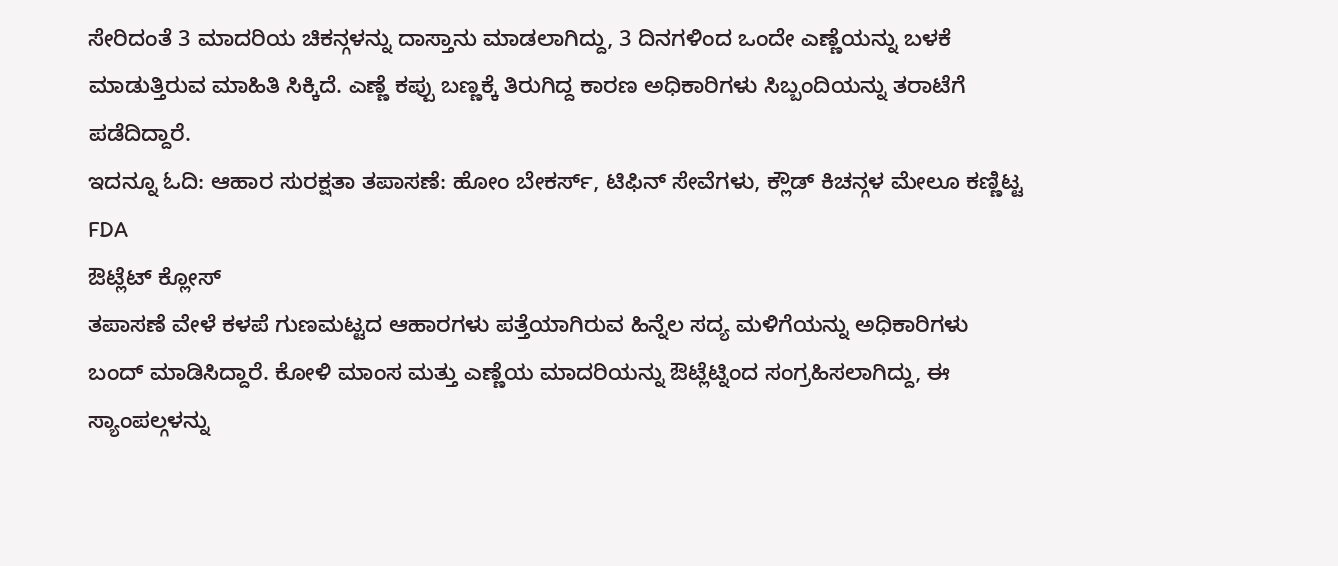ಸೇರಿದಂತೆ 3 ಮಾದರಿಯ ಚಿಕನ್ಗಳನ್ನು ದಾಸ್ತಾನು ಮಾಡಲಾಗಿದ್ದು, 3 ದಿನಗಳಿಂದ ಒಂದೇ ಎಣ್ಣೆಯನ್ನು ಬಳಕೆ ಮಾಡುತ್ತಿರುವ ಮಾಹಿತಿ ಸಿಕ್ಕಿದೆ. ಎಣ್ಣೆ ಕಪ್ಪು ಬಣ್ಣಕ್ಕೆ ತಿರುಗಿದ್ದ ಕಾರಣ ಅಧಿಕಾರಿಗಳು ಸಿಬ್ಬಂದಿಯನ್ನು ತರಾಟೆಗೆ ಪಡೆದಿದ್ದಾರೆ.
ಇದನ್ನೂ ಓದಿ: ಆಹಾರ ಸುರಕ್ಷತಾ ತಪಾಸಣೆ: ಹೋಂ ಬೇಕರ್ಸ್, ಟಿಫಿನ್ ಸೇವೆಗಳು, ಕ್ಲೌಡ್ ಕಿಚನ್ಗಳ ಮೇಲೂ ಕಣ್ಣಿಟ್ಟ FDA
ಔಟ್ಲೆಟ್ ಕ್ಲೋಸ್
ತಪಾಸಣೆ ವೇಳೆ ಕಳಪೆ ಗುಣಮಟ್ಟದ ಆಹಾರಗಳು ಪತ್ತೆಯಾಗಿರುವ ಹಿನ್ನೆಲ ಸದ್ಯ ಮಳಿಗೆಯನ್ನು ಅಧಿಕಾರಿಗಳು ಬಂದ್ ಮಾಡಿಸಿದ್ದಾರೆ. ಕೋಳಿ ಮಾಂಸ ಮತ್ತು ಎಣ್ಣೆಯ ಮಾದರಿಯನ್ನು ಔಟ್ಲೆಟ್ನಿಂದ ಸಂಗ್ರಹಿಸಲಾಗಿದ್ದು, ಈ ಸ್ಯಾಂಪಲ್ಗಳನ್ನು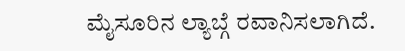ಮೈಸೂರಿನ ಲ್ಯಾಬ್ಗೆ ರವಾನಿಸಲಾಗಿದೆ.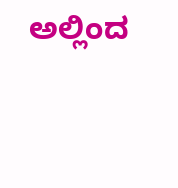ಅಲ್ಲಿಂದ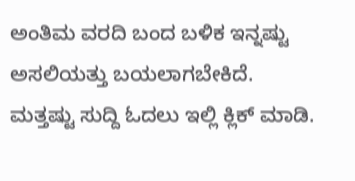ಅಂತಿಮ ವರದಿ ಬಂದ ಬಳಿಕ ಇನ್ನಷ್ಟು ಅಸಲಿಯತ್ತು ಬಯಲಾಗಬೇಕಿದೆ.
ಮತ್ತಷ್ಟು ಸುದ್ದಿ ಓದಲು ಇಲ್ಲಿ ಕ್ಲಿಕ್ ಮಾಡಿ.